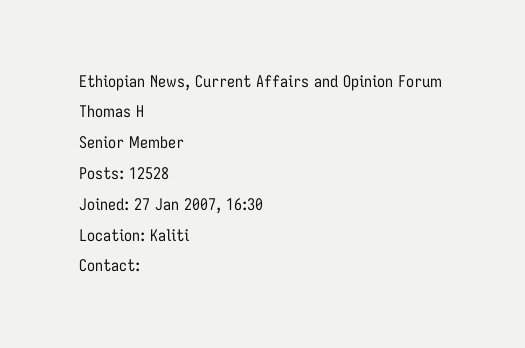Ethiopian News, Current Affairs and Opinion Forum
Thomas H
Senior Member
Posts: 12528
Joined: 27 Jan 2007, 16:30
Location: Kaliti
Contact: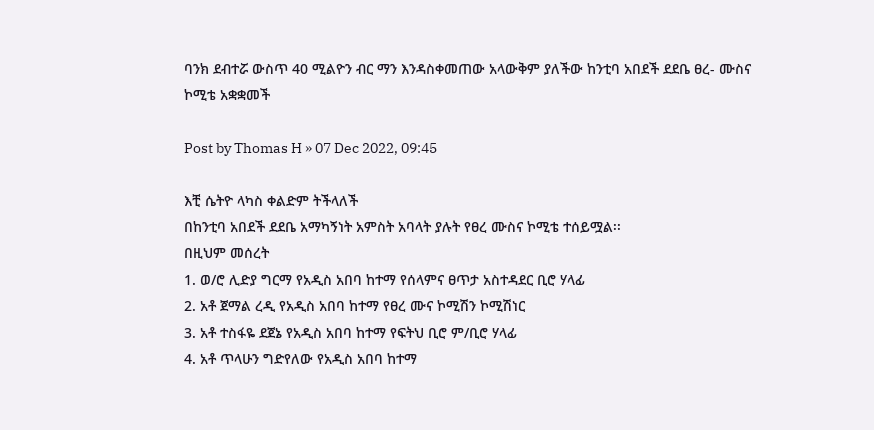ባንክ ደብተሯ ውስጥ 40 ሚልዮን ብር ማን እንዳስቀመጠው አላውቅም ያለችው ከንቲባ አበደች ደደቤ ፀረ- ሙስና ኮሚቴ አቋቋመች

Post by Thomas H » 07 Dec 2022, 09:45

እቺ ሴትዮ ላካስ ቀልድም ትችላለች
በከንቲባ አበደች ደደቤ አማካኝነት አምስት አባላት ያሉት የፀረ ሙስና ኮሚቴ ተሰይሟል፡፡
በዚህም መሰረት
1. ወ/ሮ ሊድያ ግርማ የአዲስ አበባ ከተማ የሰላምና ፀጥታ አስተዳደር ቢሮ ሃላፊ
2. አቶ ጀማል ረዲ የአዲስ አበባ ከተማ የፀረ ሙና ኮሚሽን ኮሚሽነር
3. አቶ ተስፋዬ ደጀኔ የአዲስ አበባ ከተማ የፍትህ ቢሮ ም/ቢሮ ሃላፊ
4. አቶ ጥላሁን ግድየለው የአዲስ አበባ ከተማ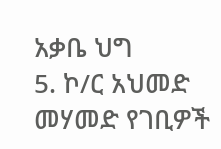አቃቤ ህግ
5. ኮ/ር አህመድ መሃመድ የገቢዎች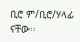ቢሮ ም/ቢሮ/ሃላፊ ናቸው፡፡